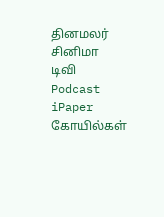தினமலர்
சினிமா
டிவி
Podcast
iPaper
கோயில்கள்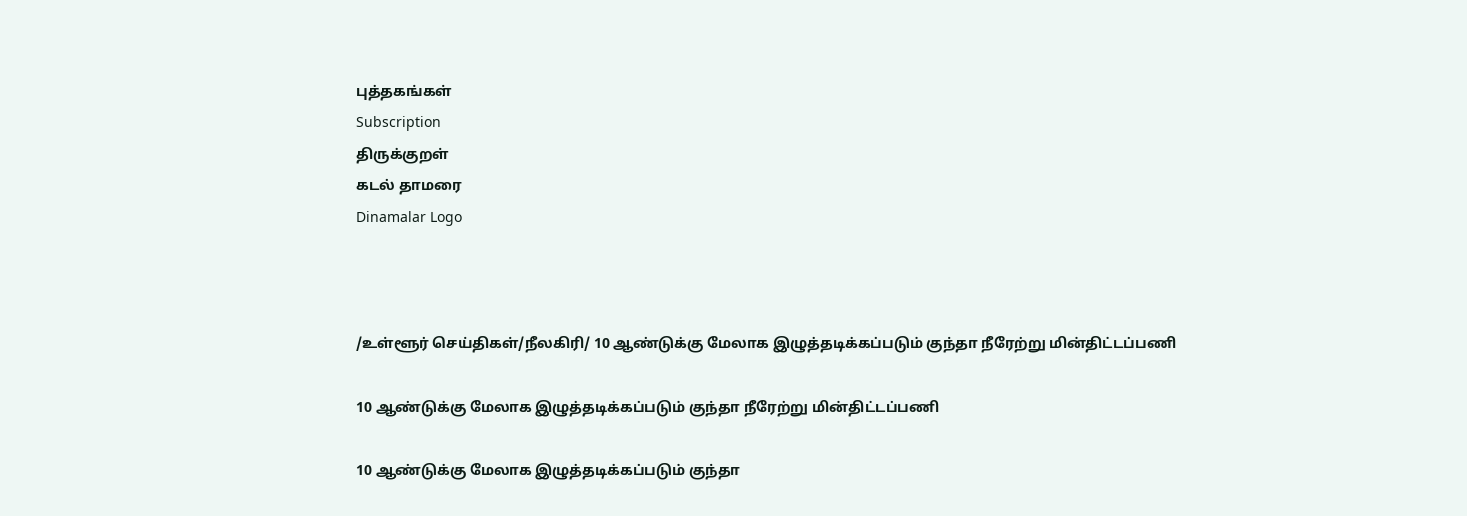புத்தகங்கள்
Subscription
திருக்குறள்
கடல் தாமரை
Dinamalar Logo



/உள்ளூர் செய்திகள்/நீலகிரி/ 10 ஆண்டுக்கு மேலாக இழுத்தடிக்கப்படும் குந்தா நீரேற்று மின்திட்டப்பணி

10 ஆண்டுக்கு மேலாக இழுத்தடிக்கப்படும் குந்தா நீரேற்று மின்திட்டப்பணி

10 ஆண்டுக்கு மேலாக இழுத்தடிக்கப்படும் குந்தா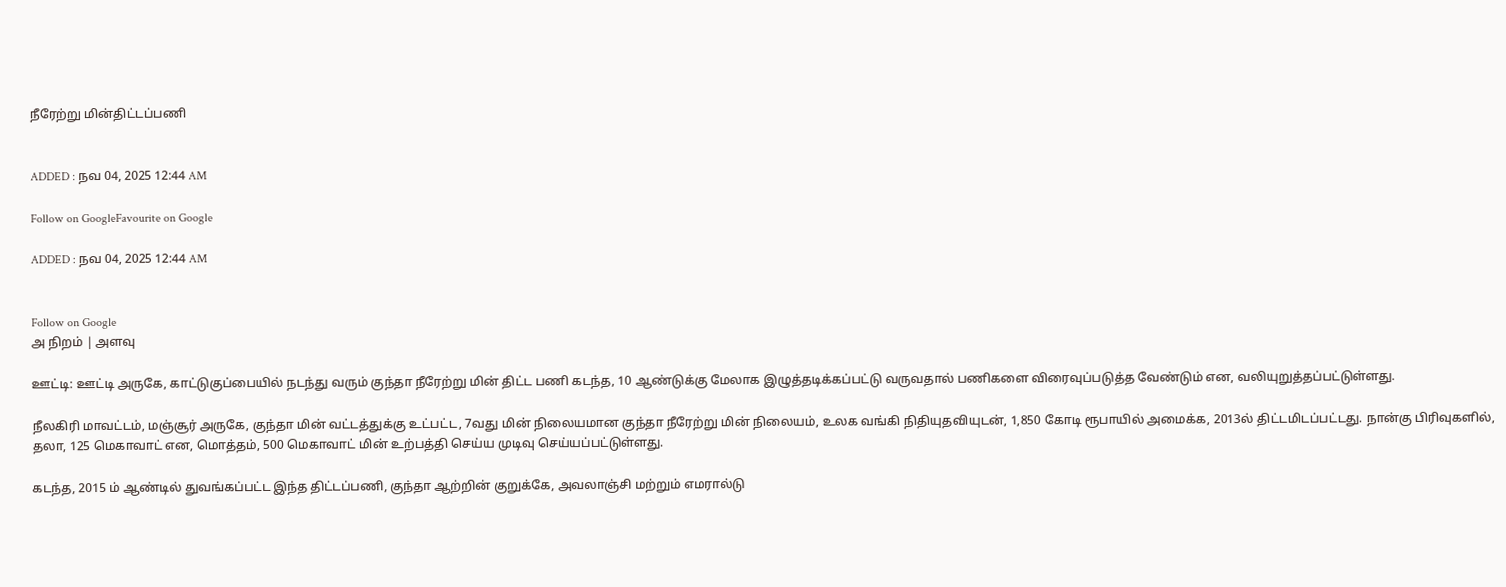நீரேற்று மின்திட்டப்பணி


ADDED : நவ 04, 2025 12:44 AM

Follow on GoogleFavourite on Google

ADDED : நவ 04, 2025 12:44 AM


Follow on Google
அ நிறம் | அளவு

ஊட்டி: ஊட்டி அருகே, காட்டுகுப்பையில் நடந்து வரும் குந்தா நீரேற்று மின் திட்ட பணி கடந்த, 10 ஆண்டுக்கு மேலாக இழுத்தடிக்கப்பட்டு வருவதால் பணிகளை விரைவுப்படுத்த வேண்டும் என, வலியுறுத்தப்பட்டுள்ளது.

நீலகிரி மாவட்டம், மஞ்சூர் அருகே, குந்தா மின் வட்டத்துக்கு உட்பட்ட, 7வது மின் நிலையமான குந்தா நீரேற்று மின் நிலையம், உலக வங்கி நிதியுதவியுடன், 1,850 கோடி ரூபாயில் அமைக்க, 2013ல் திட்டமிடப்பட்டது. நான்கு பிரிவுகளில், தலா, 125 மெகாவாட் என, மொத்தம், 500 மெகாவாட் மின் உற்பத்தி செய்ய முடிவு செய்யப்பட்டுள்ளது.

கடந்த, 2015 ம் ஆண்டில் துவங்கப்பட்ட இந்த திட்டப்பணி, குந்தா ஆற்றின் குறுக்கே, அவலாஞ்சி மற்றும் எமரால்டு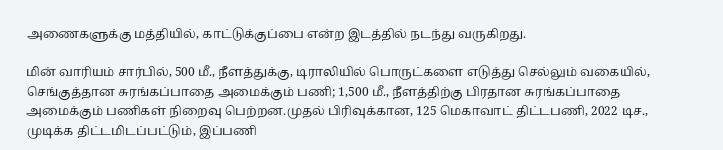அணைகளுக்கு மத்தியில், காட்டுக்குப்பை என்ற இடத்தில் நடந்து வருகிறது.

மின் வாரியம் சார்பில், 500 மீ., நீளத்துக்கு, டிராலியில் பொருட்களை எடுத்து செல்லும் வகையில், செங்குத்தான சுரங்கப்பாதை அமைக்கும் பணி; 1,500 மீ., நீளத்திற்கு பிரதான சுரங்கப்பாதை அமைக்கும் பணிகள் நிறைவு பெற்றன.முதல் பிரிவுக்கான, 125 மெகாவாட் திட்டபணி, 2022 டிச., முடிக்க திட்டமிடப்பட்டும், இப்பணி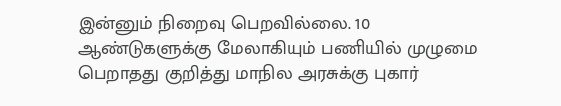இன்னும் நிறைவு பெறவில்லை. 10 ஆண்டுகளுக்கு மேலாகியும் பணியில் முழுமை பெறாதது குறித்து மாநில அரசுக்கு புகார்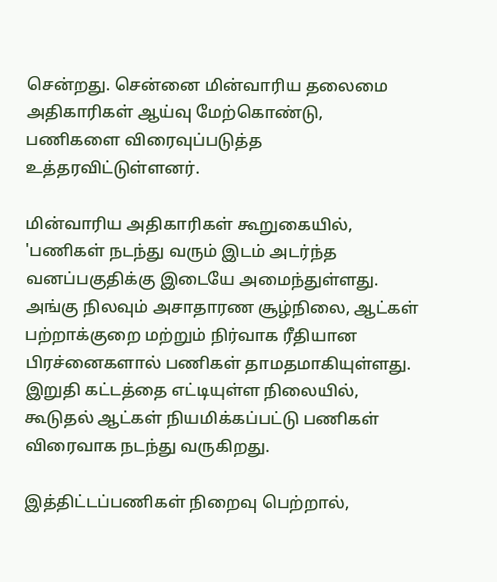சென்றது. சென்னை மின்வாரிய தலைமை அதிகாரிகள் ஆய்வு மேற்கொண்டு, பணிகளை விரைவுப்படுத்த உத்தரவிட்டுள்ளனர்.

மின்வாரிய அதிகாரிகள் கூறுகையில், 'பணிகள் நடந்து வரும் இடம் அடர்ந்த வனப்பகுதிக்கு இடையே அமைந்துள்ளது. அங்கு நிலவும் அசாதாரண சூழ்நிலை, ஆட்கள் பற்றாக்குறை மற்றும் நிர்வாக ரீதியான பிரச்னைகளால் பணிகள் தாமதமாகியுள்ளது. இறுதி கட்டத்தை எட்டியுள்ள நிலையில், கூடுதல் ஆட்கள் நியமிக்கப்பட்டு பணிகள் விரைவாக நடந்து வருகிறது.

இத்திட்டப்பணிகள் நிறைவு பெற்றால்,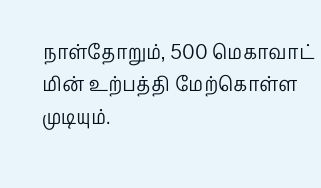நாள்தோறும், 500 மெகாவாட் மின் உற்பத்தி மேற்கொள்ள முடியும்.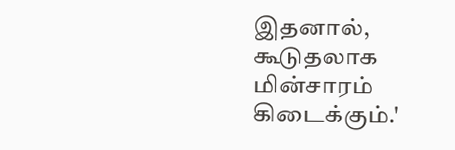இதனால், கூடுதலாக மின்சாரம் கிடைக்கும்.'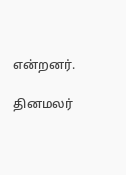என்றனர்.

தினமலர்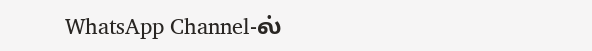WhatsApp Channel-ல்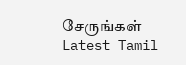சேருங்கள்
Latest Tamil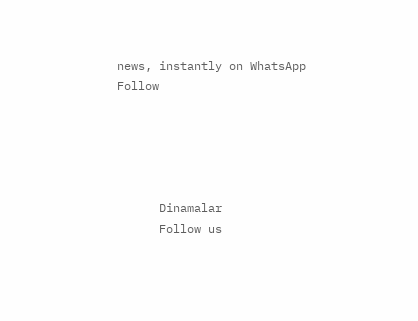news, instantly on WhatsApp
Follow





      Dinamalar
      Follow us